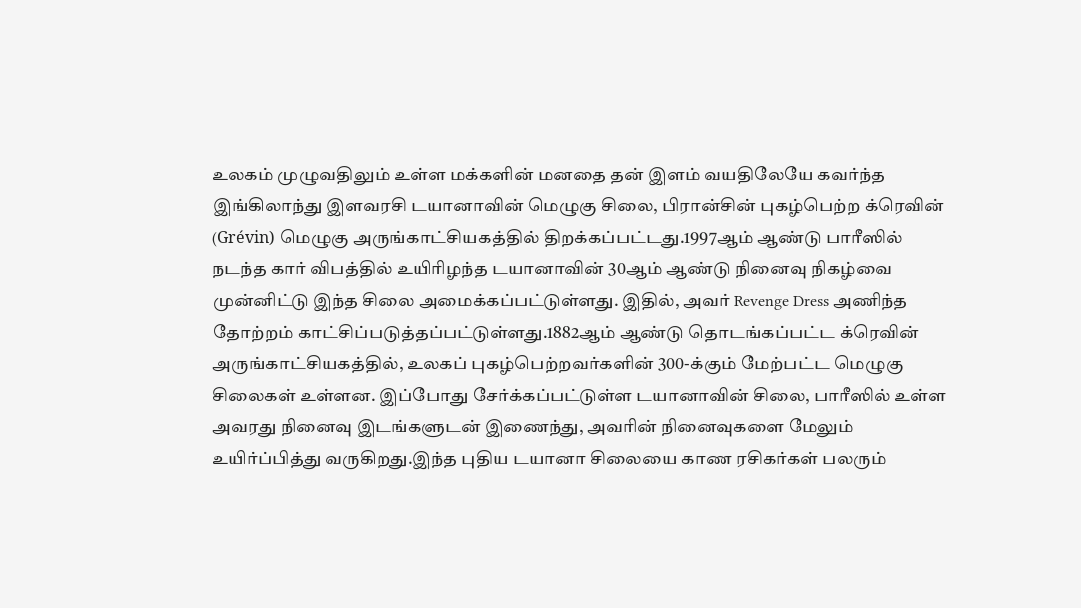உலகம் முழுவதிலும் உள்ள மக்களின் மனதை தன் இளம் வயதிலேயே கவர்ந்த இங்கிலாந்து இளவரசி டயானாவின் மெழுகு சிலை, பிரான்சின் புகழ்பெற்ற க்ரெவின் (Grévin) மெழுகு அருங்காட்சியகத்தில் திறக்கப்பட்டது.1997ஆம் ஆண்டு பாரீஸில் நடந்த கார் விபத்தில் உயிரிழந்த டயானாவின் 30ஆம் ஆண்டு நினைவு நிகழ்வை முன்னிட்டு இந்த சிலை அமைக்கப்பட்டுள்ளது. இதில், அவர் Revenge Dress அணிந்த தோற்றம் காட்சிப்படுத்தப்பட்டுள்ளது.1882ஆம் ஆண்டு தொடங்கப்பட்ட க்ரெவின் அருங்காட்சியகத்தில், உலகப் புகழ்பெற்றவர்களின் 300-க்கும் மேற்பட்ட மெழுகு சிலைகள் உள்ளன. இப்போது சேர்க்கப்பட்டுள்ள டயானாவின் சிலை, பாரீஸில் உள்ள அவரது நினைவு இடங்களுடன் இணைந்து, அவரின் நினைவுகளை மேலும் உயிர்ப்பித்து வருகிறது.இந்த புதிய டயானா சிலையை காண ரசிகர்கள் பலரும்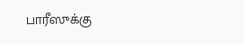பாரீஸுக்கு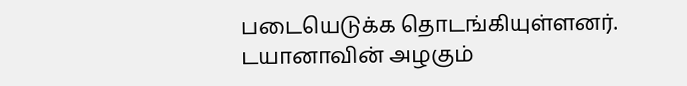படையெடுக்க தொடங்கியுள்ளனர். டயானாவின் அழகும்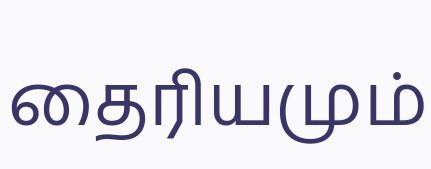தைரியமும்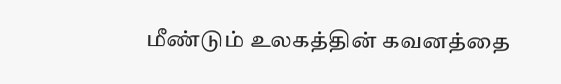மீண்டும் உலகத்தின் கவனத்தை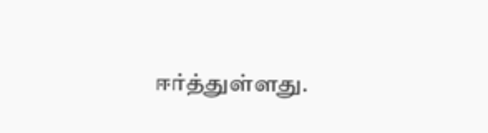ஈர்த்துள்ளது.